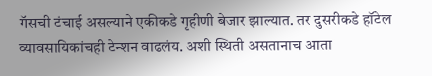गॅसची टंचाई असल्याने एकीकडे गृहीणी बेजार झाल्यात. तर दुसरीकडे हॉटेल व्यावसायिकांचही टेन्शन वाढलंय. अशी स्थिती असतानाच आता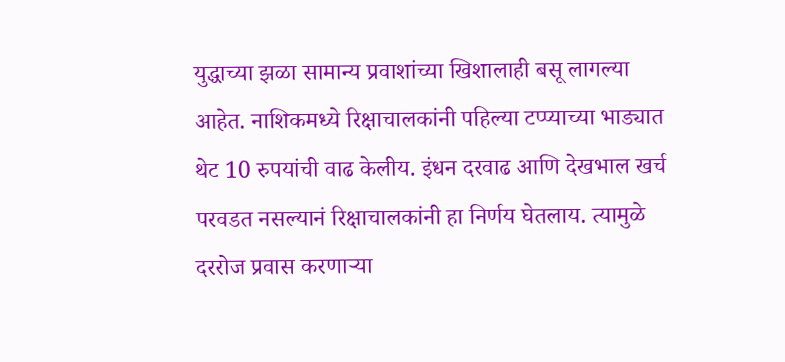युद्धाच्या झळा सामान्य प्रवाशांच्या खिशालाही बसू लागल्या आहेत. नाशिकमध्ये रिक्षाचालकांनी पहिल्या टप्प्याच्या भाड्यात थेट 10 रुपयांची वाढ केलीय. इंधन दरवाढ आणि देखभाल खर्च परवडत नसल्यानं रिक्षाचालकांनी हा निर्णय घेतलाय. त्यामुळे दररोज प्रवास करणाऱ्या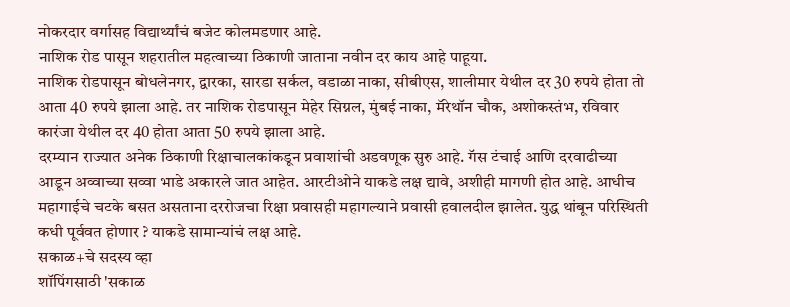नोकरदार वर्गासह विद्यार्थ्यांचं बजेट कोलमडणार आहे.
नाशिक रोड पासून शहरातील महत्वाच्या ठिकाणी जाताना नवीन दर काय आहे पाहूया.
नाशिक रोडपासून बोधलेनगर, द्वारका, सारडा सर्कल, वडाळा नाका, सीबीएस, शालीमार येथील दर 30 रुपये होता तो आता 40 रुपये झाला आहे. तर नाशिक रोडपासून मेहेर सिग्नल, मुंबई नाका, मॅरेथॉन चौक, अशोकस्तंभ, रविवार कारंजा येथील दर 40 होता आता 50 रुपये झाला आहे.
दरम्यान राज्यात अनेक ठिकाणी रिक्षाचालकांकडून प्रवाशांची अडवणूक सुरु आहे. गॅस टंचाई आणि दरवाढीच्या आडून अव्वाच्या सव्वा भाडे अकारले जात आहेत. आरटीओने याकडे लक्ष द्यावे, अशीही मागणी होत आहे. आधीच महागाईचे चटके बसत असताना दररोजचा रिक्षा प्रवासही महागल्याने प्रवासी हवालदील झालेत. युद्ध थांबून परिस्थिती कधी पूर्ववत होणार ? याकडे सामान्यांचं लक्ष आहे.
सकाळ+चे सदस्य व्हा
शॉपिंगसाठी 'सकाळ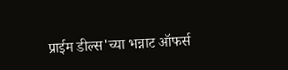प्राईम डील्स'च्या भन्नाट ऑफर्स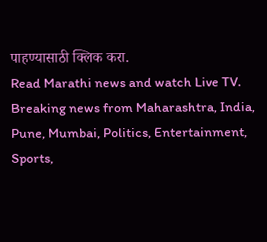पाहण्यासाठी क्लिक करा.
Read Marathi news and watch Live TV. Breaking news from Maharashtra, India, Pune, Mumbai, Politics, Entertainment, Sports,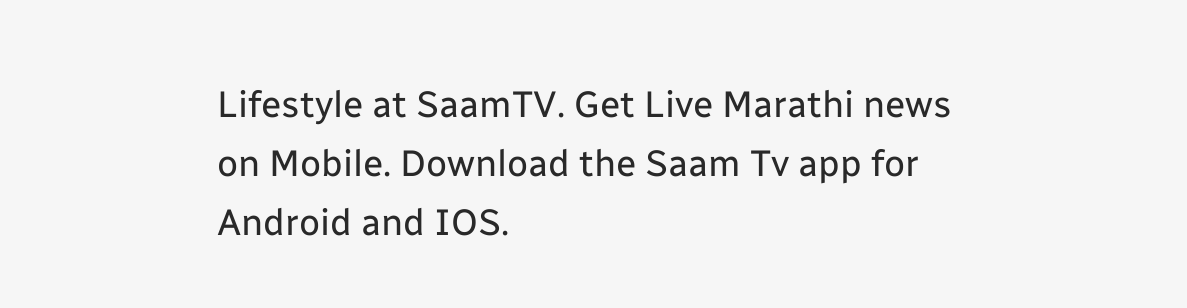Lifestyle at SaamTV. Get Live Marathi news on Mobile. Download the Saam Tv app for Android and IOS.